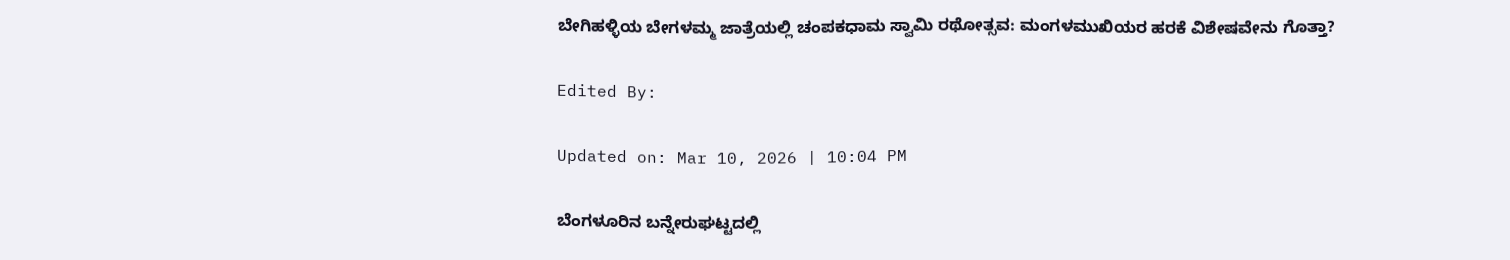ಬೇಗಿಹಳ್ಳಿಯ ಬೇಗಳಮ್ಮ ಜಾತ್ರೆಯಲ್ಲಿ ಚಂಪಕಧಾಮ ಸ್ವಾಮಿ ರಥೋತ್ಸವ: ಮಂಗಳಮುಖಿಯರ ಹರಕೆ ವಿಶೇಷವೇನು ಗೊತ್ತಾ?

Edited By:

Updated on: Mar 10, 2026 | 10:04 PM

ಬೆಂಗಳೂರಿನ ಬನ್ನೇರುಘಟ್ಟದಲ್ಲಿ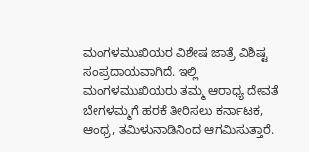ಮಂಗಳಮುಖಿಯರ ವಿಶೇಷ ಜಾತ್ರೆ ವಿಶಿಷ್ಟ ಸಂಪ್ರದಾಯವಾಗಿದೆ. ಇಲ್ಲಿ ಮಂಗಳಮುಖಿಯರು ತಮ್ಮ ಆರಾಧ್ಯ ದೇವತೆ ಬೇಗಳಮ್ಮಗೆ ಹರಕೆ ತೀರಿಸಲು ಕರ್ನಾಟಕ, ಆಂಧ್ರ, ತಮಿಳುನಾಡಿನಿಂದ ಆಗಮಿಸುತ್ತಾರೆ.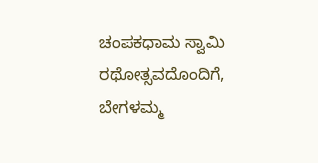ಚಂಪಕಧಾಮ ಸ್ವಾಮಿ ರಥೋತ್ಸವದೊಂದಿಗೆ, ಬೇಗಳಮ್ಮ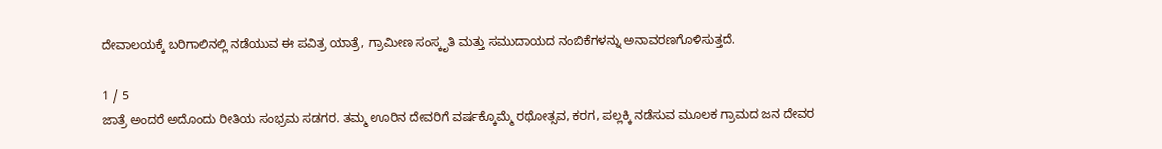ದೇವಾಲಯಕ್ಕೆ ಬರಿಗಾಲಿನಲ್ಲಿ ನಡೆಯುವ ಈ ಪವಿತ್ರ ಯಾತ್ರೆ, ಗ್ರಾಮೀಣ ಸಂಸ್ಕೃತಿ ಮತ್ತು ಸಮುದಾಯದ ನಂಬಿಕೆಗಳನ್ನು ಅನಾವರಣಗೊಳಿಸುತ್ತದೆ.

1 / 5
ಜಾತ್ರೆ ಅಂದರೆ ಅದೊಂದು ರೀತಿಯ ಸಂಭ್ರಮ ಸಡಗರ. ತಮ್ಮ ಊರಿನ ದೇವರಿಗೆ ವರ್ಷಕ್ಕೊಮ್ಮೆ ರಥೋತ್ಸವ, ಕರಗ, ಪಲ್ಲಕ್ಕಿ ನಡೆಸುವ ಮೂಲಕ ಗ್ರಾಮದ ಜನ ದೇವರ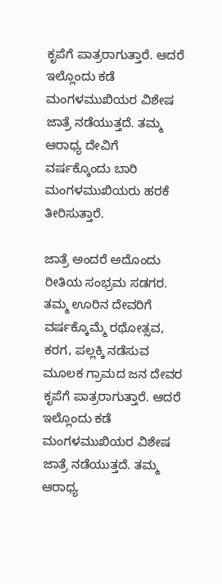ಕೃಪೆಗೆ ಪಾತ್ರರಾಗುತ್ತಾರೆ. ಆದರೆ ಇಲ್ಲೊಂದು ಕಡೆ ಮಂಗಳಮುಖಿಯರ ವಿಶೇಷ ಜಾತ್ರೆ ನಡೆಯುತ್ತದೆ. ತಮ್ಮ ಆರಾಧ್ಯ ದೇವಿಗೆ ವರ್ಷಕ್ಕೊಂದು ಬಾರಿ ಮಂಗಳಮುಖಿಯರು ಹರಕೆ ತೀರಿಸುತ್ತಾರೆ.

ಜಾತ್ರೆ ಅಂದರೆ ಅದೊಂದು ರೀತಿಯ ಸಂಭ್ರಮ ಸಡಗರ. ತಮ್ಮ ಊರಿನ ದೇವರಿಗೆ ವರ್ಷಕ್ಕೊಮ್ಮೆ ರಥೋತ್ಸವ, ಕರಗ, ಪಲ್ಲಕ್ಕಿ ನಡೆಸುವ ಮೂಲಕ ಗ್ರಾಮದ ಜನ ದೇವರ ಕೃಪೆಗೆ ಪಾತ್ರರಾಗುತ್ತಾರೆ. ಆದರೆ ಇಲ್ಲೊಂದು ಕಡೆ ಮಂಗಳಮುಖಿಯರ ವಿಶೇಷ ಜಾತ್ರೆ ನಡೆಯುತ್ತದೆ. ತಮ್ಮ ಆರಾಧ್ಯ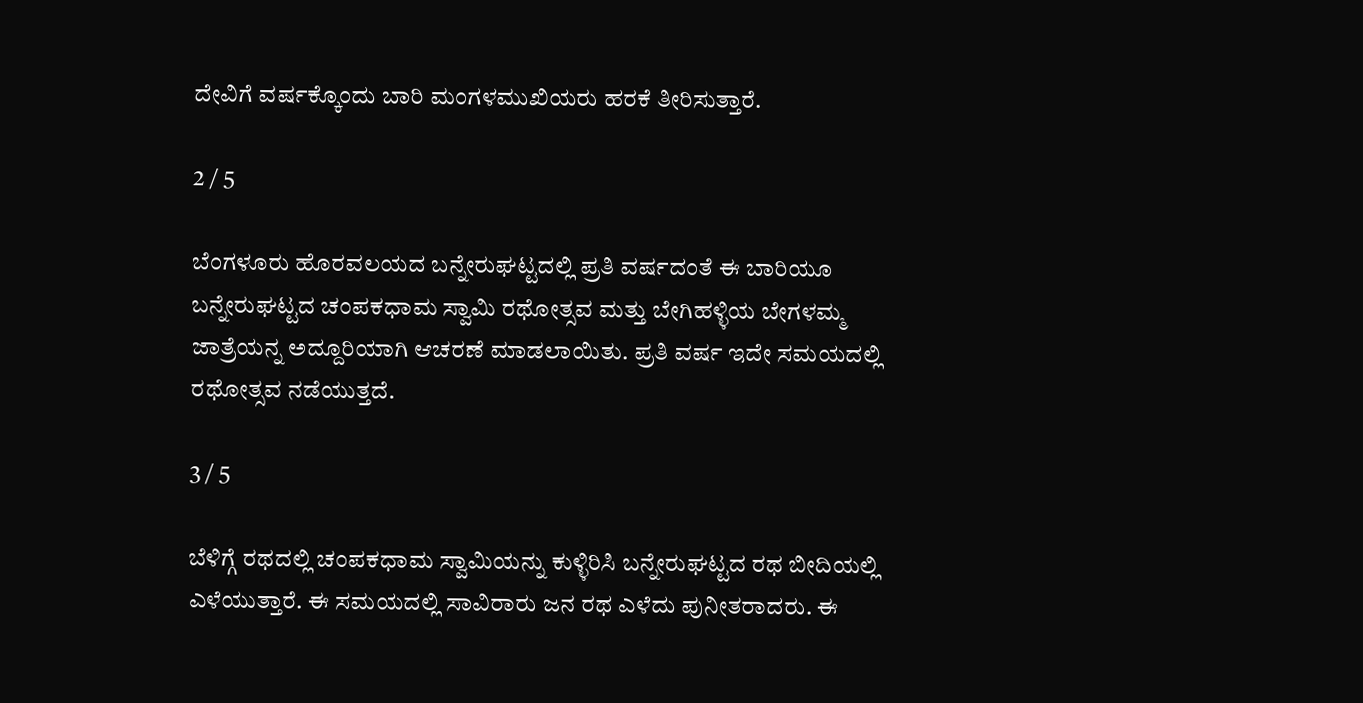ದೇವಿಗೆ ವರ್ಷಕ್ಕೊಂದು ಬಾರಿ ಮಂಗಳಮುಖಿಯರು ಹರಕೆ ತೀರಿಸುತ್ತಾರೆ.

2 / 5

ಬೆಂಗಳೂರು ಹೊರವಲಯದ ಬನ್ನೇರುಘಟ್ಟದಲ್ಲಿ ಪ್ರತಿ ವರ್ಷದಂತೆ ಈ ಬಾರಿಯೂ ಬನ್ನೇರುಘಟ್ಟದ ಚಂಪಕಧಾಮ ಸ್ವಾಮಿ ರಥೋತ್ಸವ ಮತ್ತು ಬೇಗಿಹಳ್ಳಿಯ ಬೇಗಳಮ್ಮ ಜಾತ್ರೆಯನ್ನ ಅದ್ದೂರಿಯಾಗಿ ಆಚರಣೆ ಮಾಡಲಾಯಿತು. ಪ್ರತಿ ವರ್ಷ ಇದೇ ಸಮಯದಲ್ಲಿ ರಥೋತ್ಸವ ನಡೆಯುತ್ತದೆ.

3 / 5

ಬೆಳಿಗ್ಗೆ ರಥದಲ್ಲಿ ಚಂಪಕಧಾಮ ಸ್ವಾಮಿಯನ್ನು ಕುಳ್ಳಿರಿಸಿ ಬನ್ನೇರುಘಟ್ಟದ ರಥ ಬೀದಿಯಲ್ಲಿ ಎಳೆಯುತ್ತಾರೆ. ಈ ಸಮಯದಲ್ಲಿ ಸಾವಿರಾರು ಜನ ರಥ ಎಳೆದು ಪುನೀತರಾದರು. ಈ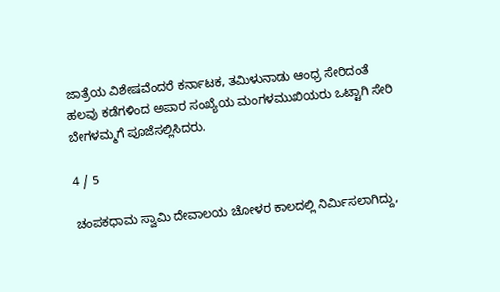ಜಾತ್ರೆಯ ವಿಶೇಷವೆಂದರೆ ಕರ್ನಾಟಕ, ತಮಿಳುನಾಡು ಆಂಧ್ರ ಸೇರಿದಂತೆ ಹಲವು ಕಡೆಗಳಿಂದ ಅಪಾರ ಸಂಖ್ಯೆಯ ಮಂಗಳಮುಖಿಯರು ಒಟ್ಟಾಗಿ ಸೇರಿ ಬೇಗಳಮ್ಮಗೆ ಪೂಜೆಸಲ್ಲಿಸಿದರು.

4 / 5

ಚಂಪಕಧಾಮ ಸ್ವಾಮಿ ದೇವಾಲಯ ಚೋಳರ ಕಾಲದಲ್ಲಿ ನಿರ್ಮಿಸಲಾಗಿದ್ದು,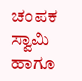ಚಂಪಕ ಸ್ವಾಮಿ ಹಾಗೂ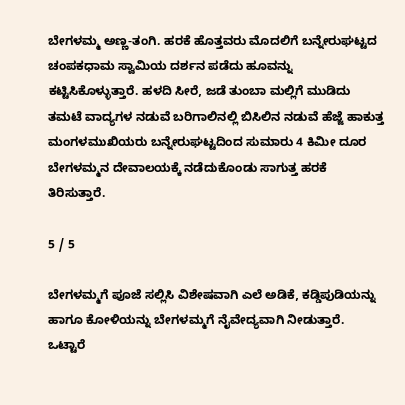ಬೇಗಳಮ್ಮ ಅಣ್ಣ-ತಂಗಿ. ಹರಕೆ ಹೊತ್ತವರು ಮೊದಲಿಗೆ ಬನ್ನೇರುಘಟ್ಟದ ಚಂಪಕಧಾಮ ಸ್ವಾಮಿಯ ದರ್ಶನ ಪಡೆದು ಹೂವನ್ನು ಕಟ್ಟಿಸಿಕೊಳ್ಳುತ್ತಾರೆ. ಹಳದಿ ಸೀರೆ, ಜಡೆ ತುಂಬಾ ಮಲ್ಲಿಗೆ ಮುಡಿದು ತಮಟೆ ವಾದ್ಯಗಳ ನಡುವೆ ಬರಿಗಾಲಿನಲ್ಲಿ ಬಿಸಿಲಿನ ನಡುವೆ ಹೆಜ್ಜೆ ಹಾಕುತ್ತ ಮಂಗಳಮುಖಿಯರು ಬನ್ನೇರುಘಟ್ಟದಿಂದ ಸುಮಾರು 4 ಕಿಮೀ ದೂರ ಬೇಗಳಮ್ಮನ ದೇವಾಲಯಕ್ಕೆ ನಡೆದುಕೊಂಡು ಸಾಗುತ್ತ ಹರಕೆ ತಿರಿಸುತ್ತಾರೆ.

5 / 5

ಬೇಗಳಮ್ಮಗೆ ಪೂಜೆ ಸಲ್ಲಿಸಿ ವಿಶೇಷವಾಗಿ ಎಲೆ ಅಡಿಕೆ, ಕಡ್ಡಿಪುಡಿಯನ್ನು ಹಾಗೂ ಕೋಳಿಯನ್ನು ಬೇಗಳಮ್ಮಗೆ ನೈವೇದ್ಯವಾಗಿ ನೀಡುತ್ತಾರೆ. ಒಟ್ಟಾರೆ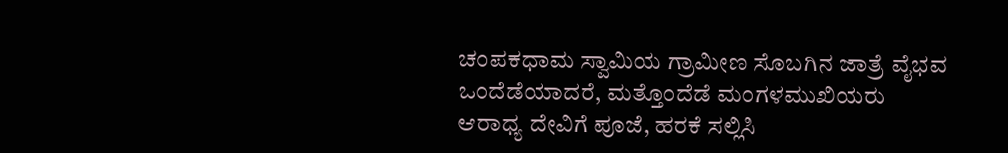ಚಂಪಕಧಾಮ ಸ್ವಾಮಿಯ ಗ್ರಾಮೀಣ ಸೊಬಗಿನ ಜಾತ್ರೆ ವೈಭವ ಒಂದೆಡೆಯಾದರೆ, ಮತ್ತೊಂದೆಡೆ ಮಂಗಳಮುಖಿಯರು ಆರಾಧ್ಯ ದೇವಿಗೆ ಪೂಜೆ, ಹರಕೆ ಸಲ್ಲಿಸಿ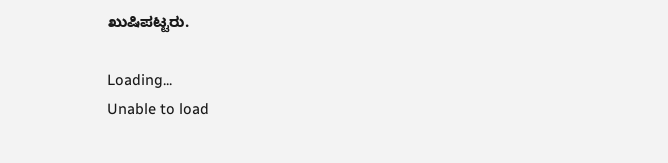ಖುಷಿಪಟ್ಟರು.

Loading...
Unable to load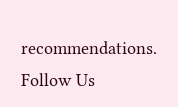recommendations.
Follow Us